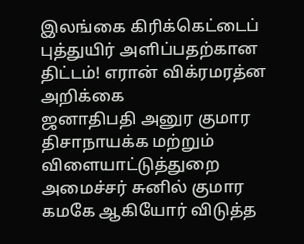இலங்கை கிரிக்கெட்டைப் புத்துயிர் அளிப்பதற்கான திட்டம்! எரான் விக்ரமரத்ன அறிக்கை
ஜனாதிபதி அனுர குமார திசாநாயக்க மற்றும் விளையாட்டுத்துறை அமைச்சர் சுனில் குமார கமகே ஆகியோர் விடுத்த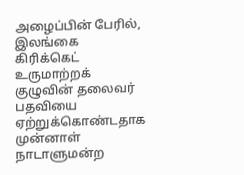அழைப்பின் பேரில், இலங்கை கிரிக்கெட் உருமாற்றக் குழுவின் தலைவர் பதவியை ஏற்றுக்கொண்டதாக முன்னாள் நாடாளுமன்ற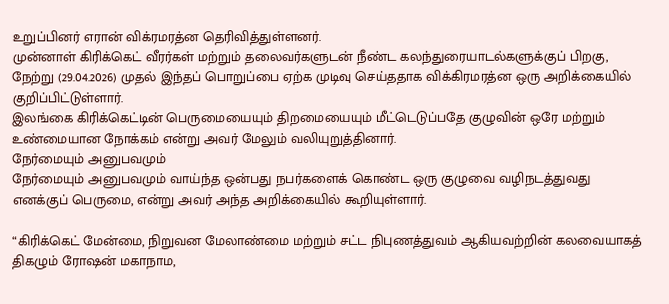உறுப்பினர் எரான் விக்ரமரத்ன தெரிவித்துள்ளனர்.
முன்னாள் கிரிக்கெட் வீரர்கள் மற்றும் தலைவர்களுடன் நீண்ட கலந்துரையாடல்களுக்குப் பிறகு, நேற்று (29.04.2026) முதல் இந்தப் பொறுப்பை ஏற்க முடிவு செய்ததாக விக்கிரமரத்ன ஒரு அறிக்கையில் குறிப்பிட்டுள்ளார்.
இலங்கை கிரிக்கெட்டின் பெருமையையும் திறமையையும் மீட்டெடுப்பதே குழுவின் ஒரே மற்றும் உண்மையான நோக்கம் என்று அவர் மேலும் வலியுறுத்தினார்.
நேர்மையும் அனுபவமும்
நேர்மையும் அனுபவமும் வாய்ந்த ஒன்பது நபர்களைக் கொண்ட ஒரு குழுவை வழிநடத்துவது எனக்குப் பெருமை, என்று அவர் அந்த அறிக்கையில் கூறியுள்ளார்.

“கிரிக்கெட் மேன்மை, நிறுவன மேலாண்மை மற்றும் சட்ட நிபுணத்துவம் ஆகியவற்றின் கலவையாகத் திகழும் ரோஷன் மகாநாம,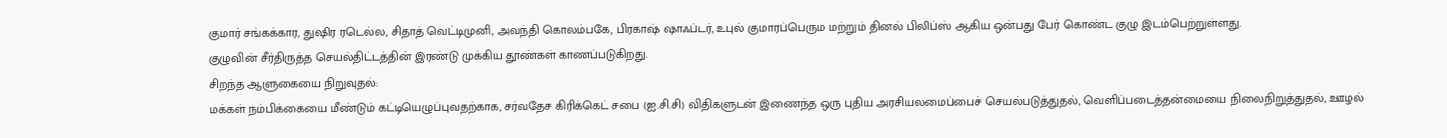குமார் சங்கக்கார, துஷிர ரடெல்ல, சிதாத் வெட்டிமுனி, அவந்தி கொலம்பகே, பிரகாஷ் ஷாஃப்டர், உபுல் குமாரப்பெரும மற்றும் தினல் பிலிப்ஸ் ஆகிய ஒன்பது பேர் கொண்ட குழு இடம்பெற்றுள்ளது.
குழுவின் சீர்திருத்த செயல்திட்டத்தின் இரண்டு முக்கிய தூண்கள் காணப்படுகிறது.
சிறந்த ஆளுகையை நிறுவுதல்:
மக்கள் நம்பிக்கையை மீண்டும் கட்டியெழுப்புவதற்காக, சர்வதேச கிரிக்கெட் சபை (ஐ.சி.சி) விதிகளுடன் இணைந்த ஒரு புதிய அரசியலமைப்பைச் செயல்படுத்துதல், வெளிப்படைத்தன்மையை நிலைநிறுத்துதல், ஊழல்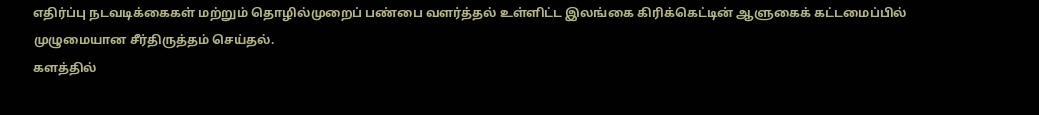எதிர்ப்பு நடவடிக்கைகள் மற்றும் தொழில்முறைப் பண்பை வளர்த்தல் உள்ளிட்ட இலங்கை கிரிக்கெட்டின் ஆளுகைக் கட்டமைப்பில் முழுமையான சீர்திருத்தம் செய்தல்.
களத்தில்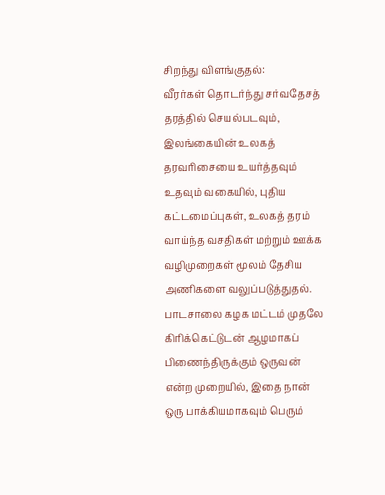சிறந்து விளங்குதல்:
வீரர்கள் தொடர்ந்து சர்வதேசத் தரத்தில் செயல்படவும், இலங்கையின் உலகத் தரவரிசையை உயர்த்தவும் உதவும் வகையில், புதிய கட்டமைப்புகள், உலகத் தரம் வாய்ந்த வசதிகள் மற்றும் ஊக்க வழிமுறைகள் மூலம் தேசிய அணிகளை வலுப்படுத்துதல்.
பாடசாலை கழக மட்டம் முதலே கிரிக்கெட்டுடன் ஆழமாகப் பிணைந்திருக்கும் ஒருவன் என்ற முறையில், இதை நான் ஒரு பாக்கியமாகவும் பெரும்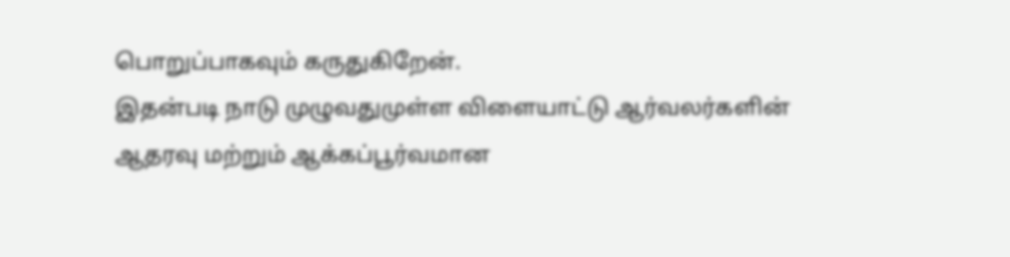பொறுப்பாகவும் கருதுகிறேன்.
இதன்படி நாடு முழுவதுமுள்ள விளையாட்டு ஆர்வலர்களின் ஆதரவு மற்றும் ஆக்கப்பூர்வமான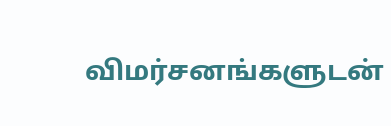விமர்சனங்களுடன்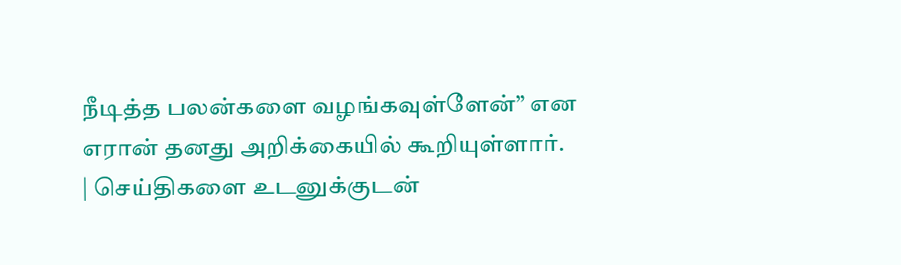நீடித்த பலன்களை வழங்கவுள்ளேன்” என எரான் தனது அறிக்கையில் கூறியுள்ளார்.
| செய்திகளை உடனுக்குடன்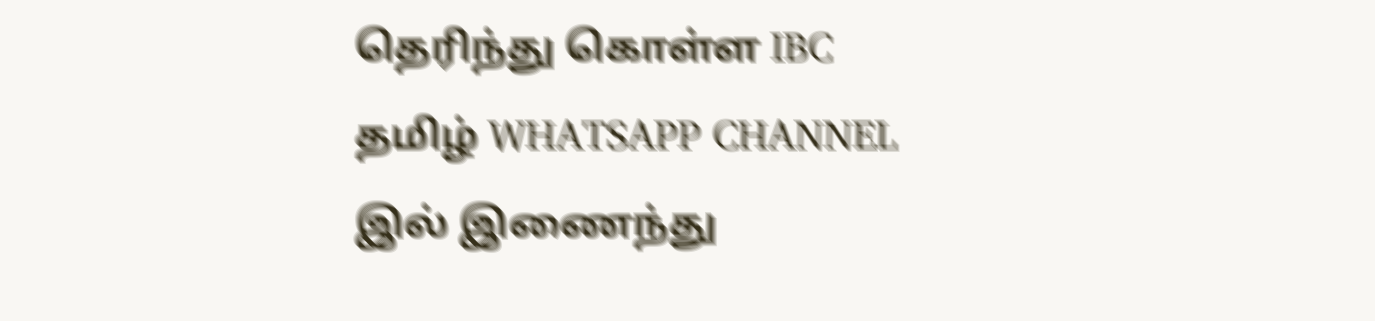தெரிந்து கொள்ள IBC தமிழ் WHATSAPP CHANNEL இல் இணைந்து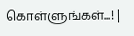கொள்ளுங்கள்...! |